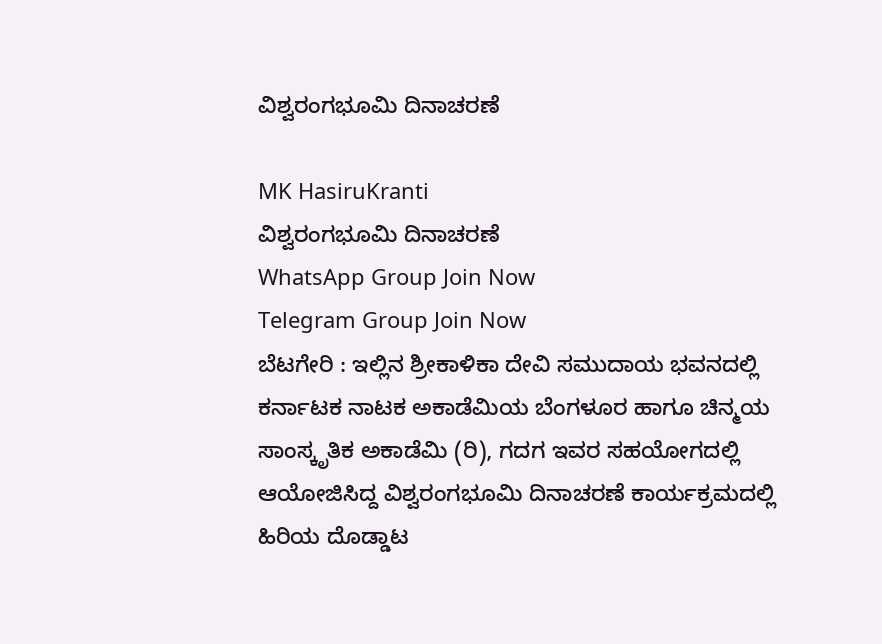ವಿಶ್ವರಂಗಭೂಮಿ ದಿನಾಚರಣೆ

MK HasiruKranti
ವಿಶ್ವರಂಗಭೂಮಿ ದಿನಾಚರಣೆ
WhatsApp Group Join Now
Telegram Group Join Now
ಬೆಟಗೇರಿ : ಇಲ್ಲಿನ ಶ್ರೀಕಾಳಿಕಾ ದೇವಿ ಸಮುದಾಯ ಭವನದಲ್ಲಿ ಕರ್ನಾಟಕ ನಾಟಕ ಅಕಾಡೆಮಿಯ ಬೆಂಗಳೂರ ಹಾಗೂ ಚಿನ್ಮಯ ಸಾಂಸ್ಕೃತಿಕ ಅಕಾಡೆಮಿ (ರಿ), ಗದಗ ಇವರ ಸಹಯೋಗದಲ್ಲಿ ಆಯೋಜಿಸಿದ್ದ ವಿಶ್ವರಂಗಭೂಮಿ ದಿನಾಚರಣೆ ಕಾರ್ಯಕ್ರಮದಲ್ಲಿ ಹಿರಿಯ ದೊಡ್ಡಾಟ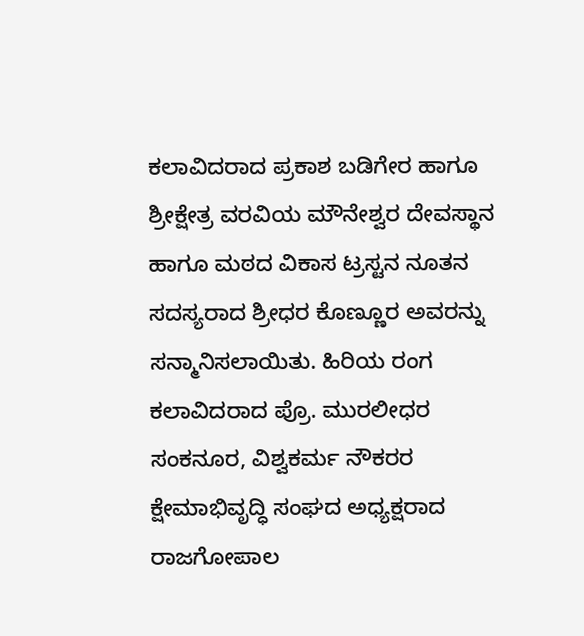ಕಲಾವಿದರಾದ ಪ್ರಕಾಶ ಬಡಿಗೇರ ಹಾಗೂ ಶ್ರೀಕ್ಷೇತ್ರ ವರವಿಯ ಮೌನೇಶ್ವರ ದೇವಸ್ಥಾನ ಹಾಗೂ ಮಠದ ವಿಕಾಸ ಟ್ರಸ್ಟನ ನೂತನ ಸದಸ್ಯರಾದ ಶ್ರೀಧರ ಕೊಣ್ಣೂರ ಅವರನ್ನು ಸನ್ಮಾನಿಸಲಾಯಿತು. ಹಿರಿಯ ರಂಗ ಕಲಾವಿದರಾದ ಪ್ರೊ. ಮುರಲೀಧರ ಸಂಕನೂರ, ವಿಶ್ವಕರ್ಮ ನೌಕರರ ಕ್ಷೇಮಾಭಿವೃದ್ಧಿ ಸಂಘದ ಅಧ್ಯಕ್ಷರಾದ ರಾಜಗೋಪಾಲ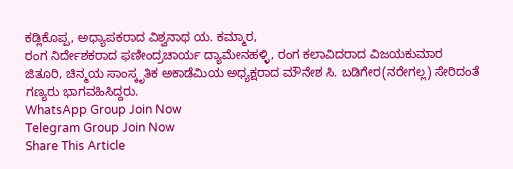ಕಡ್ಲಿಕೊಪ್ಪ, ಅಧ್ಯಾಪಕರಾದ ವಿಶ್ವನಾಥ ಯ. ಕಮ್ಮಾರ,
ರಂಗ ನಿರ್ದೇಶಕರಾದ ಫಣೀಂದ್ರಚಾರ್ಯ ದ್ಯಾಮೇನಹಳ್ಳಿ, ರಂಗ ಕಲಾವಿದರಾದ ವಿಜಯಕುಮಾರ ಜಿತೂರಿ, ಚಿನ್ಮಯ ಸಾಂಸ್ಕೃತಿಕ ಅಕಾಡೆಮಿಯ ಅಧ್ಯಕ್ಷರಾದ ಮೌನೇಶ ಸಿ. ಬಡಿಗೇರ(ನರೇಗಲ್ಲ) ಸೇರಿದಂತೆ ಗಣ್ಯರು ಭಾಗವಹಿಸಿದ್ದರು.
WhatsApp Group Join Now
Telegram Group Join Now
Share This Article